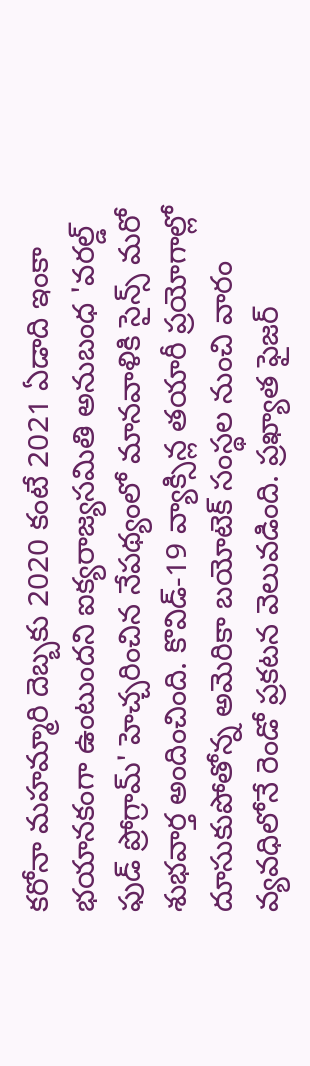కరోనా మహమ్మారి దెబ్బకు 2020 కంటే 2021 ఏడాది ఇంకా భయానకంగా ఉంటుందని ఐక్యరాజ్యసమితి అనుబంధ 'వరల్డ్ ఫుడ్ ప్రోగ్రామ్' హెచ్చరించిన నేపథ్యంలో మానవాళికి సైన్స్ మరో శుభవార్త అందించింది. కొవిడ్-19 వ్యాక్సిన్ల తయారీ ప్రయోగాల్లో దూసుకుపోతోన్న అమెరికా బయోటెక్ సంస్థల నుంచి వారం వ్యవధిలోనే రెండో ప్రకటన వెలువడింది. ప్రఖ్యాత ఫైజర్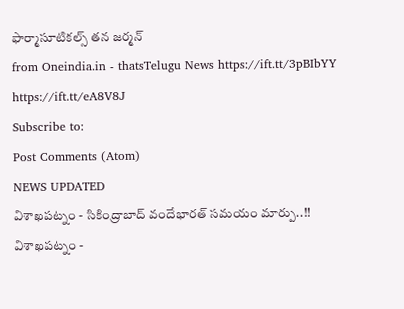ఫార్మాసూటికల్స్ తన జర్మన్
from Oneindia.in - thatsTelugu News https://ift.tt/3pBIbYY
https://ift.tt/eA8V8J
Subscribe to:
Post Comments (Atom)
NEWS UPDATED
విశాఖపట్నం - సికింద్రాబాద్ వందేభారత్ సమయం మార్పు..!!
విశాఖపట్నం -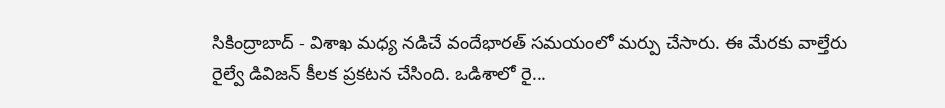సికింద్రాబాద్ - విశాఖ మధ్య నడిచే వందేభారత్ సమయంలో మర్పు చేసారు. ఈ మేరకు వాల్తేరు రైల్వే డివిజన్ కీలక ప్రకటన చేసింది. ఒడిశాలో రై...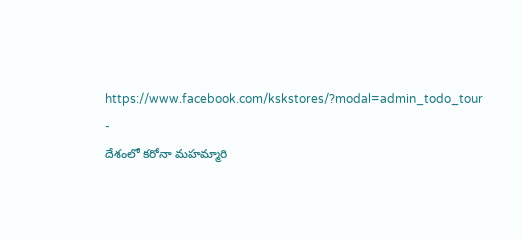https://www.facebook.com/kskstores/?modal=admin_todo_tour
-
దేశంలో కరోనా మహమ్మారి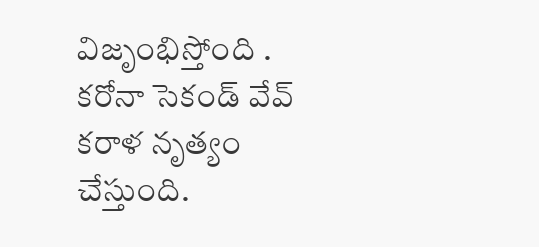విజృంభిస్తోంది . కరోనా సెకండ్ వేవ్ కరాళ నృత్యం చేస్తుంది.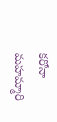కరోనా మహమ్మారి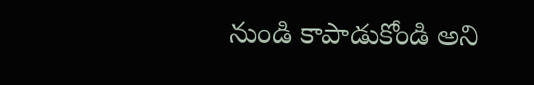నుండి కాపాడుకోండి అని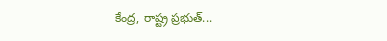కేంద్ర, రాష్ట్ర ప్రభుత్...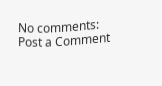No comments:
Post a Comment